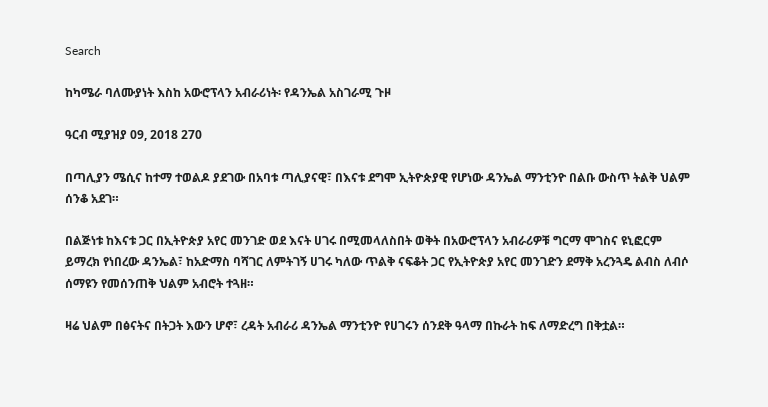Search

ከካሜራ ባለሙያነት እስከ አውሮፕላን አብራሪነት፡ የዳንኤል አስገራሚ ጉዞ

ዓርብ ሚያዝያ 09, 2018 270

በጣሊያን ሜሲና ከተማ ተወልዶ ያደገው በአባቱ ጣሊያናዊ፣ በእናቱ ደግሞ ኢትዮጵያዊ የሆነው ዳንኤል ማንቲንዮ በልቡ ውስጥ ትልቅ ህልም ሰንቆ አደገ።

በልጅነቱ ከእናቱ ጋር በኢትዮጵያ አየር መንገድ ወደ እናት ሀገሩ በሚመላለስበት ወቅት በአውሮፕላን አብራሪዎቹ ግርማ ሞገስና ዩኒፎርም ይማረክ የነበረው ዳንኤል፣ ከአድማስ ባሻገር ለምትገኝ ሀገሩ ካለው ጥልቅ ናፍቆት ጋር የኢትዮጵያ አየር መንገድን ደማቅ አረንጓዴ ልብስ ለብሶ ሰማዩን የመሰንጠቅ ህልም አብሮት ተጓዘ።

ዛሬ ህልም በፅናትና በትጋት እውን ሆኖ፣ ረዳት አብራሪ ዳንኤል ማንቲንዮ የሀገሩን ሰንደቅ ዓላማ በኩራት ከፍ ለማድረግ በቅቷል።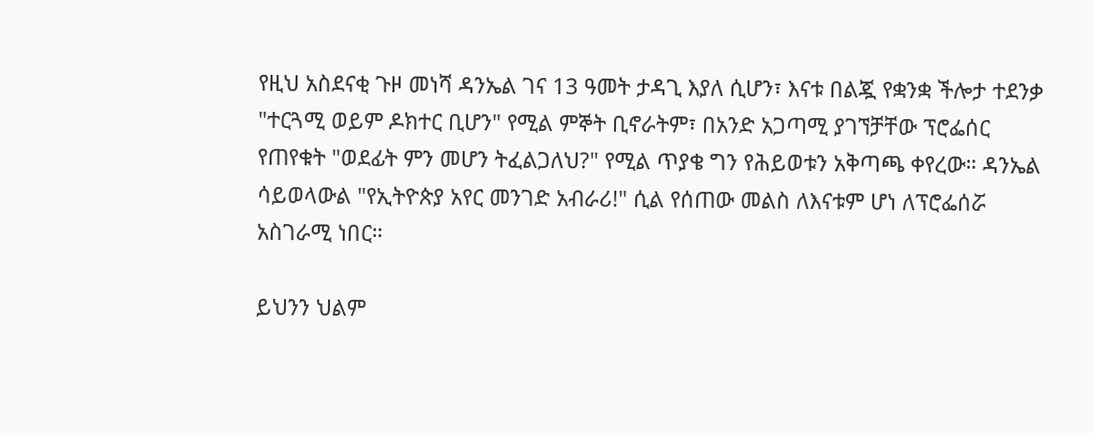የዚህ አስደናቂ ጉዞ መነሻ ዳንኤል ገና 13 ዓመት ታዳጊ እያለ ሲሆን፣ እናቱ በልጇ የቋንቋ ችሎታ ተደንቃ "ተርጓሚ ወይም ዶክተር ቢሆን" የሚል ምኞት ቢኖራትም፣ በአንድ አጋጣሚ ያገኘቻቸው ፕሮፌሰር የጠየቁት "ወደፊት ምን መሆን ትፈልጋለህ?" የሚል ጥያቄ ግን የሕይወቱን አቅጣጫ ቀየረው። ዳንኤል ሳይወላውል "የኢትዮጵያ አየር መንገድ አብራሪ!" ሲል የሰጠው መልስ ለእናቱም ሆነ ለፕሮፌሰሯ አስገራሚ ነበር።

ይህንን ህልም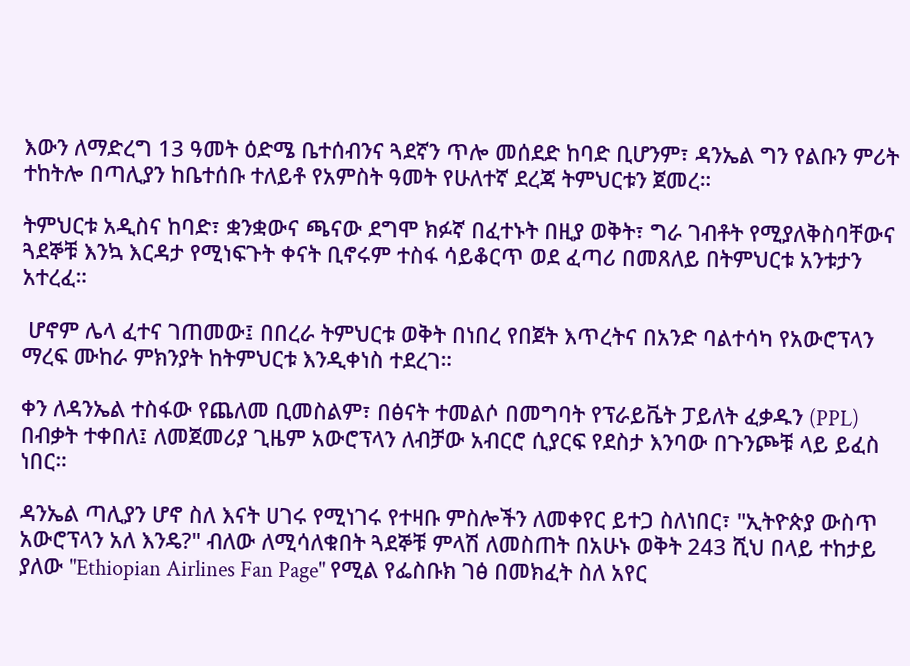እውን ለማድረግ 13 ዓመት ዕድሜ ቤተሰብንና ጓደኛን ጥሎ መሰደድ ከባድ ቢሆንም፣ ዳንኤል ግን የልቡን ምሪት ተከትሎ በጣሊያን ከቤተሰቡ ተለይቶ የአምስት ዓመት የሁለተኛ ደረጃ ትምህርቱን ጀመረ።

ትምህርቱ አዲስና ከባድ፣ ቋንቋውና ጫናው ደግሞ ክፉኛ በፈተኑት በዚያ ወቅት፣ ግራ ገብቶት የሚያለቅስባቸውና ጓደኞቹ እንኳ እርዳታ የሚነፍጉት ቀናት ቢኖሩም ተስፋ ሳይቆርጥ ወደ ፈጣሪ በመጸለይ በትምህርቱ አንቱታን አተረፈ።

 ሆኖም ሌላ ፈተና ገጠመው፤ በበረራ ትምህርቱ ወቅት በነበረ የበጀት እጥረትና በአንድ ባልተሳካ የአውሮፕላን ማረፍ ሙከራ ምክንያት ከትምህርቱ እንዲቀነስ ተደረገ።

ቀን ለዳንኤል ተስፋው የጨለመ ቢመስልም፣ በፅናት ተመልሶ በመግባት የፕራይቬት ፓይለት ፈቃዱን (PPL) በብቃት ተቀበለ፤ ለመጀመሪያ ጊዜም አውሮፕላን ለብቻው አብርሮ ሲያርፍ የደስታ እንባው በጉንጮቹ ላይ ይፈስ ነበር።

ዳንኤል ጣሊያን ሆኖ ስለ እናት ሀገሩ የሚነገሩ የተዛቡ ምስሎችን ለመቀየር ይተጋ ስለነበር፣ "ኢትዮጵያ ውስጥ አውሮፕላን አለ እንዴ?" ብለው ለሚሳለቁበት ጓደኞቹ ምላሽ ለመስጠት በአሁኑ ወቅት 243 ሺህ በላይ ተከታይ ያለው "Ethiopian Airlines Fan Page" የሚል የፌስቡክ ገፅ በመክፈት ስለ አየር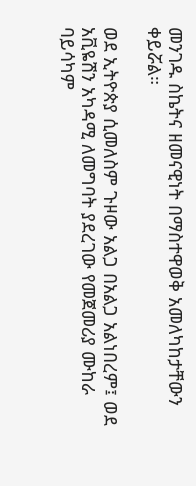መንገዱ ስኬትና ዘመናዊነት በማስተዋወቅ አመለካከታቸውን ቀይሯል።

ወደ ኢትዮጵያ ሲመለስም ጉዞው አልጋ በአልጋ አልነበረም፤ ወደ አቪዬሽን አካዳሚ ለመግባት ያደረገው የመጀመሪያ ሙከራ ባይሳካም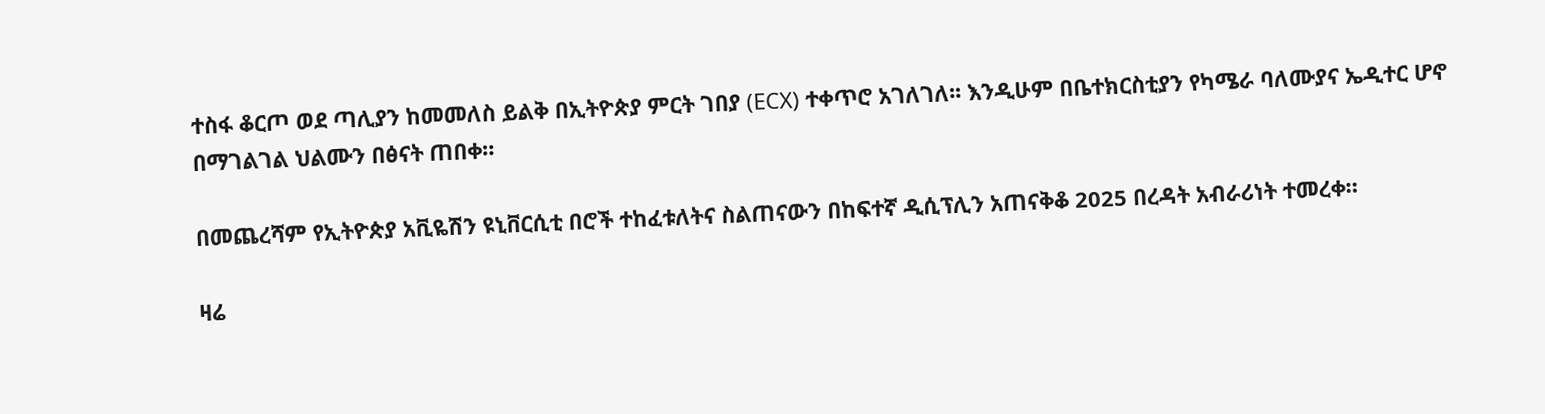ተስፋ ቆርጦ ወደ ጣሊያን ከመመለስ ይልቅ በኢትዮጵያ ምርት ገበያ (ECX) ተቀጥሮ አገለገለ፡፡ እንዲሁም በቤተክርስቲያን የካሜራ ባለሙያና ኤዲተር ሆኖ በማገልገል ህልሙን በፅናት ጠበቀ።

በመጨረሻም የኢትዮጵያ አቪዬሽን ዩኒቨርሲቲ በሮች ተከፈቱለትና ስልጠናውን በከፍተኛ ዲሲፕሊን አጠናቅቆ 2025 በረዳት አብራሪነት ተመረቀ።

ዛሬ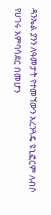ዳንኤል ያንን ለዓመታት የተመኘውን አረንጓዴ ዩኒፎርም ለብሶ የሀገሩ አምባሳደር በመሆን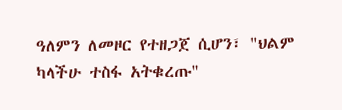ዓለምን ለመዞር የተዘጋጀ ሲሆን፣ "ህልም ካላችሁ ተስፋ አትቁረጡ"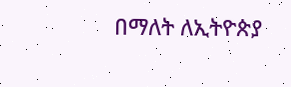በማለት ለኢትዮጵያ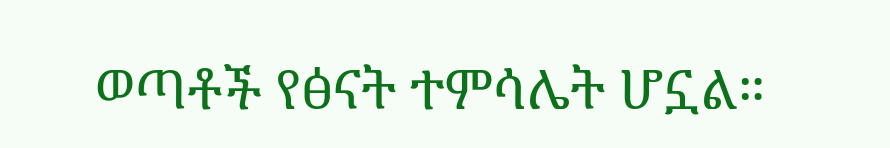ወጣቶች የፅናት ተምሳሌት ሆኗል።